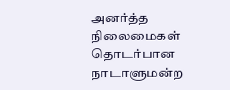அனர்த்த நிலைமைகள் தொடர்பான நாடாளுமன்ற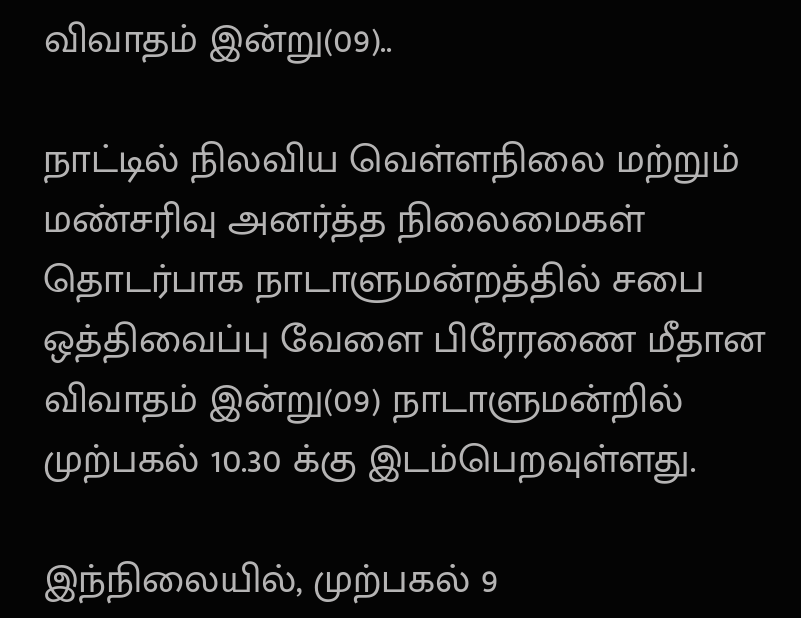விவாதம் இன்று(09)..

நாட்டில் நிலவிய வெள்ளநிலை மற்றும் மண்சரிவு அனர்த்த நிலைமைகள் தொடர்பாக நாடாளுமன்றத்தில் சபை ஒத்திவைப்பு வேளை பிரேரணை மீதான விவாதம் இன்று(09) நாடாளுமன்றில் முற்பகல் 10.30 க்கு இடம்பெறவுள்ளது.

இந்நிலையில், முற்பகல் 9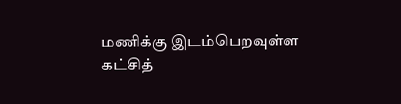மணிக்கு இடம்பெறவுள்ள கட்சித்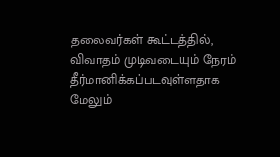தலைவர்கள் கூட்டத்தில், விவாதம் முடிவடையும் நேரம் தீர்மானிக்கப்படவுள்ளதாக மேலும்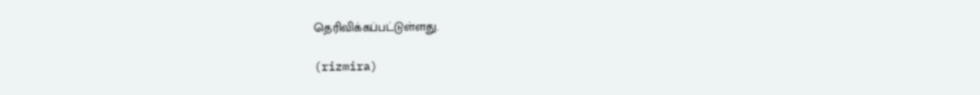தெரிவிக்கப்பட்டுள்ளது.

(rizmira)